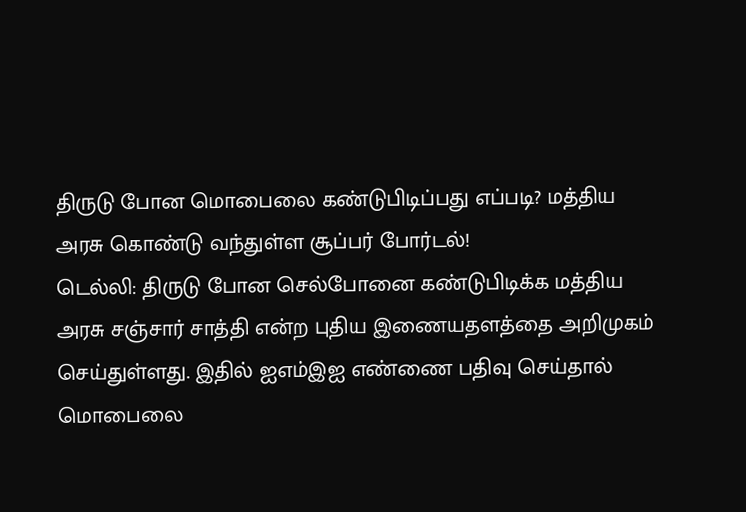திருடு போன மொபைலை கண்டுபிடிப்பது எப்படி? மத்திய அரசு கொண்டு வந்துள்ள சூப்பர் போர்டல்!
டெல்லி: திருடு போன செல்போனை கண்டுபிடிக்க மத்திய அரசு சஞ்சார் சாத்தி என்ற புதிய இணையதளத்தை அறிமுகம் செய்துள்ளது. இதில் ஐஎம்இஐ எண்ணை பதிவு செய்தால் மொபைலை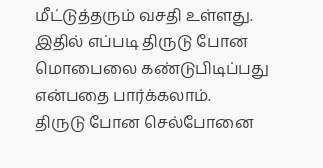மீட்டுத்தரும் வசதி உள்ளது. இதில் எப்படி திருடு போன மொபைலை கண்டுபிடிப்பது என்பதை பார்க்கலாம்.
திருடு போன செல்போனை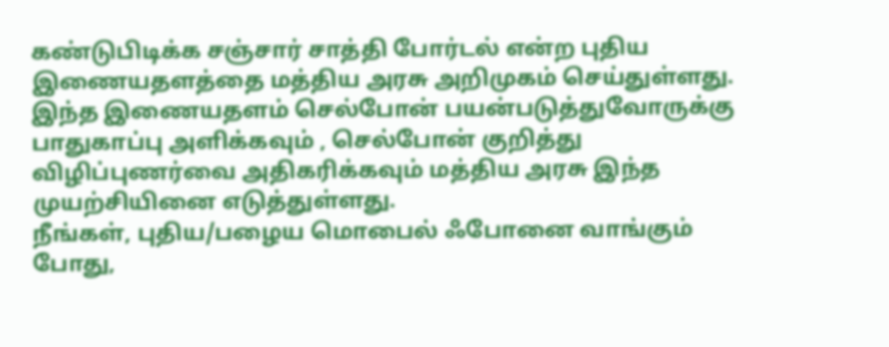கண்டுபிடிக்க சஞ்சார் சாத்தி போர்டல் என்ற புதிய இணையதளத்தை மத்திய அரசு அறிமுகம் செய்துள்ளது. இந்த இணையதளம் செல்போன் பயன்படுத்துவோருக்கு பாதுகாப்பு அளிக்கவும் , செல்போன் குறித்து விழிப்புணர்வை அதிகரிக்கவும் மத்திய அரசு இந்த முயற்சியினை எடுத்துள்ளது.
நீங்கள், புதிய/பழைய மொபைல் ஃபோனை வாங்கும் போது,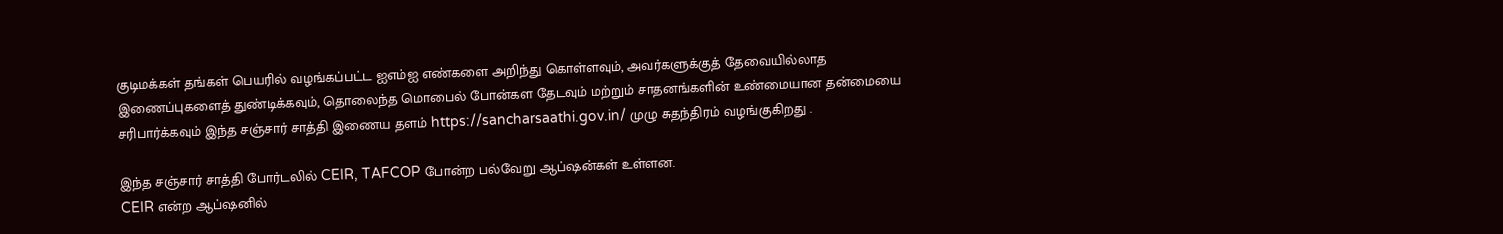குடிமக்கள் தங்கள் பெயரில் வழங்கப்பட்ட ஐஎம்ஐ எண்களை அறிந்து கொள்ளவும், அவர்களுக்குத் தேவையில்லாத இணைப்புகளைத் துண்டிக்கவும், தொலைந்த மொபைல் போன்கள தேடவும் மற்றும் சாதனங்களின் உண்மையான தன்மையை சரிபார்க்கவும் இந்த சஞ்சார் சாத்தி இணைய தளம் https://sancharsaathi.gov.in/ முழு சுதந்திரம் வழங்குகிறது .

இந்த சஞ்சார் சாத்தி போர்டலில் CEIR, TAFCOP போன்ற பல்வேறு ஆப்ஷன்கள் உள்ளன.
CEIR என்ற ஆப்ஷனில்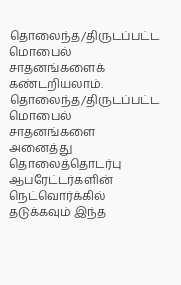தொலைந்த/திருடப்பட்ட மொபைல் சாதனங்களைக் கண்டறியலாம். தொலைந்த/திருடப்பட்ட மொபைல் சாதனங்களை அனைத்து தொலைத்தொடர்பு ஆபரேட்டர்களின் நெட்வொர்க்கில் தடுக்கவும் இந்த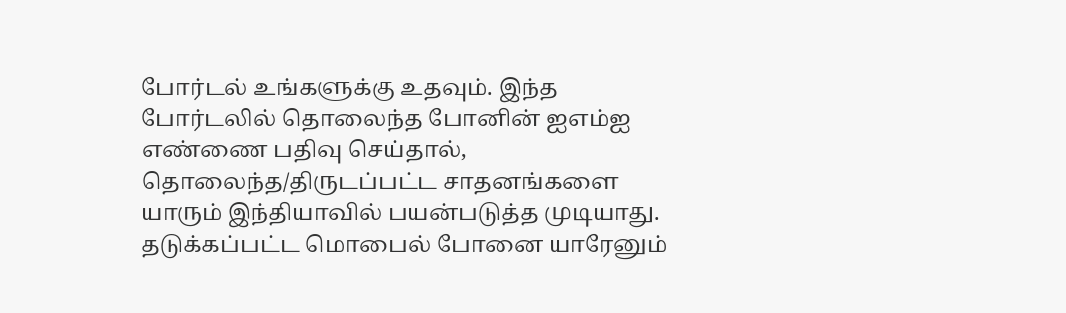போர்டல் உங்களுக்கு உதவும். இந்த போர்டலில் தொலைந்த போனின் ஐஎம்ஐ எண்ணை பதிவு செய்தால், தொலைந்த/திருடப்பட்ட சாதனங்களை யாரும் இந்தியாவில் பயன்படுத்த முடியாது.
தடுக்கப்பட்ட மொபைல் போனை யாரேனும்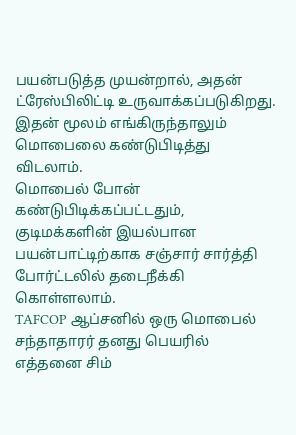பயன்படுத்த முயன்றால், அதன் ட்ரேஸ்பிலிட்டி உருவாக்கப்படுகிறது. இதன் மூலம் எங்கிருந்தாலும் மொபைலை கண்டுபிடித்து விடலாம்.
மொபைல் போன் கண்டுபிடிக்கப்பட்டதும், குடிமக்களின் இயல்பான பயன்பாட்டிற்காக சஞ்சார் சார்த்தி போர்ட்டலில் தடைநீக்கி கொள்ளலாம்.
TAFCOP ஆப்சனில் ஒரு மொபைல் சந்தாதாரர் தனது பெயரில் எத்தனை சிம்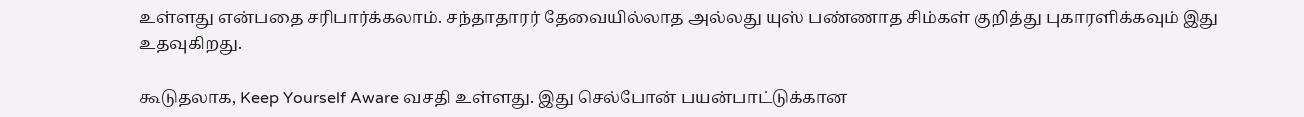உள்ளது என்பதை சரிபார்க்கலாம். சந்தாதாரர் தேவையில்லாத அல்லது யுஸ் பண்ணாத சிம்கள் குறித்து புகாரளிக்கவும் இது உதவுகிறது.

கூடுதலாக, Keep Yourself Aware வசதி உள்ளது. இது செல்போன் பயன்பாட்டுக்கான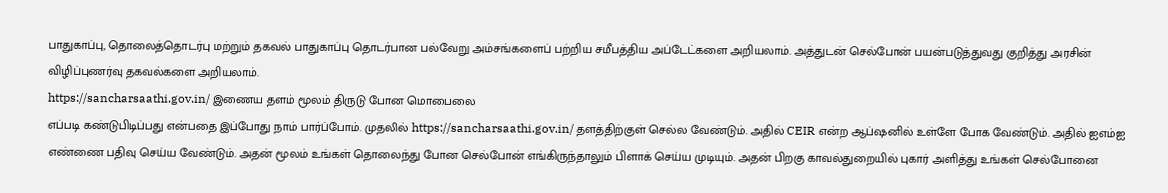பாதுகாப்பு, தொலைத்தொடர்பு மற்றும் தகவல் பாதுகாப்பு தொடர்பான பல்வேறு அம்சங்களைப் பற்றிய சமீபத்திய அப்டேட்களை அறியலாம். அத்துடன் செல்போன் பயன்படுத்துவது குறித்து அரசின் விழிப்புணர்வு தகவல்களை அறியலாம்.
https://sancharsaathi.gov.in/ இணைய தளம் மூலம் திருடு போன மொபைலை
எப்படி கண்டுபிடிப்பது என்பதை இப்போது நாம் பார்ப்போம். முதலில் https://sancharsaathi.gov.in/ தளத்திற்குள் செல்ல வேண்டும். அதில் CEIR என்ற ஆப்ஷனில் உள்ளே போக வேண்டும். அதில் ஐஎம்ஐ எண்ணை பதிவு செய்ய வேண்டும். அதன் மூலம் உங்கள் தொலைந்து போன செல்போன் எங்கிருந்தாலும் பிளாக் செய்ய முடியும். அதன் பிறகு காவல்துறையில் புகார் அளித்து உங்கள் செல்போனை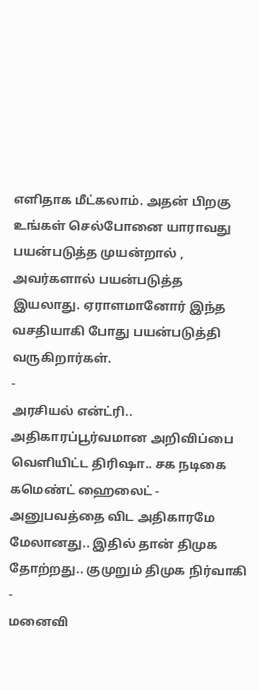எளிதாக மீட்கலாம். அதன் பிறகு உங்கள் செல்போனை யாராவது பயன்படுத்த முயன்றால் , அவர்களால் பயன்படுத்த இயலாது. ஏராளமானோர் இந்த வசதியாகி போது பயன்படுத்தி வருகிறார்கள்.
-
அரசியல் என்ட்ரி.. அதிகாரப்பூர்வமான அறிவிப்பை வெளியிட்ட திரிஷா.. சக நடிகை கமெண்ட் ஹைலைட் -
அனுபவத்தை விட அதிகாரமே மேலானது.. இதில் தான் திமுக தோற்றது.. குமுறும் திமுக நிர்வாகி -
மனைவி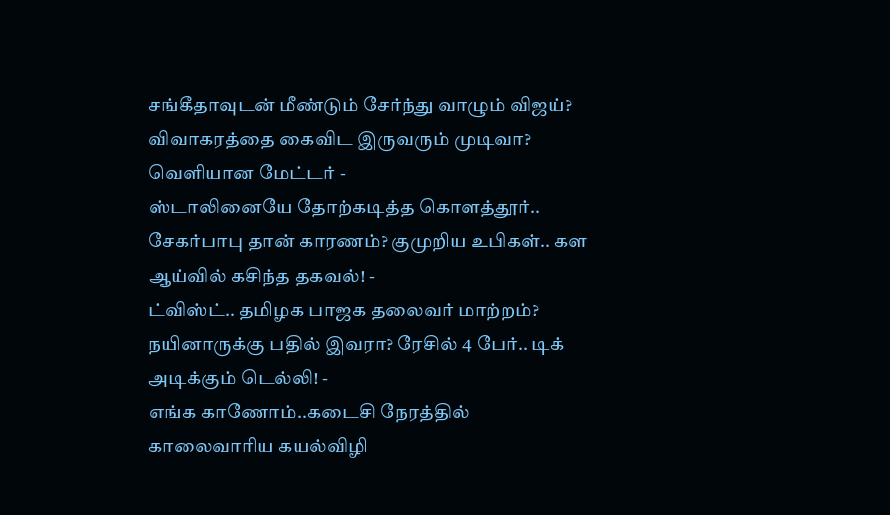சங்கீதாவுடன் மீண்டும் சேர்ந்து வாழும் விஜய்? விவாகரத்தை கைவிட இருவரும் முடிவா? வெளியான மேட்டர் -
ஸ்டாலினையே தோற்கடித்த கொளத்தூர்.. சேகர்பாபு தான் காரணம்? குமுறிய உபிகள்.. கள ஆய்வில் கசிந்த தகவல்! -
ட்விஸ்ட்.. தமிழக பாஜக தலைவர் மாற்றம்? நயினாருக்கு பதில் இவரா? ரேசில் 4 பேர்.. டிக் அடிக்கும் டெல்லி! -
எங்க காணோம்..கடைசி நேரத்தில் காலைவாரிய கயல்விழி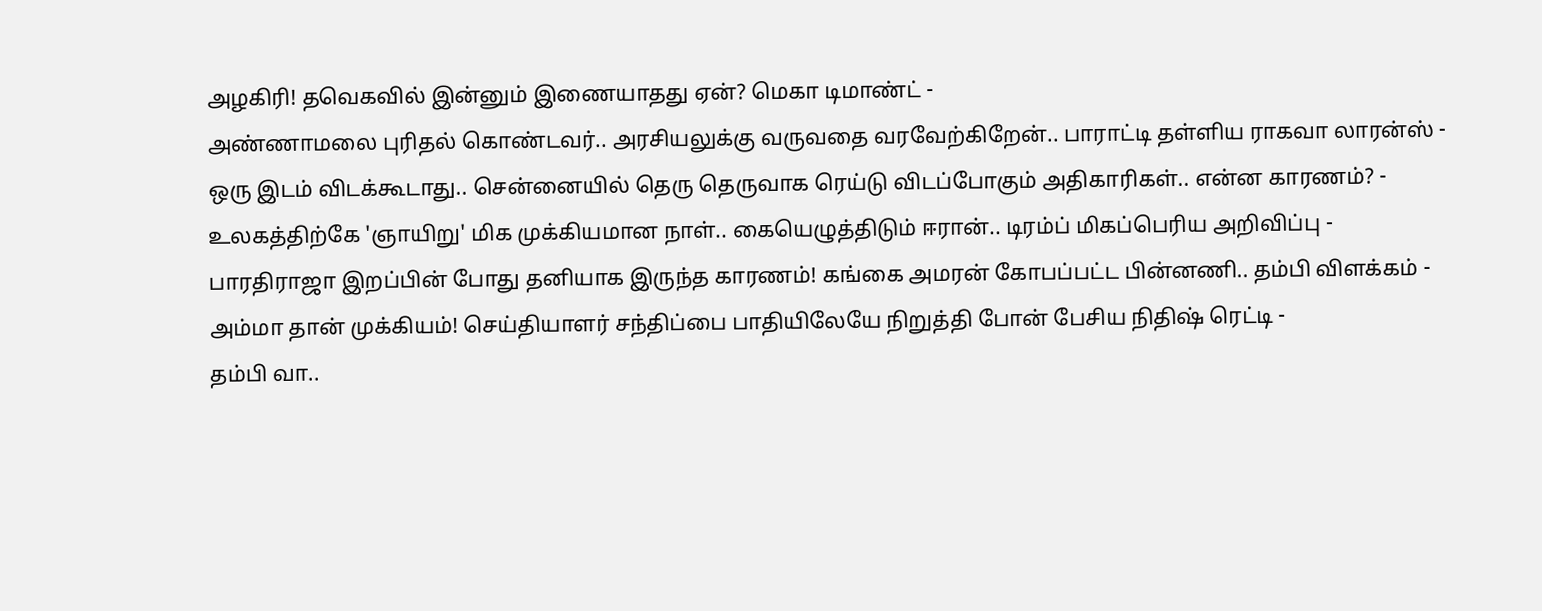அழகிரி! தவெகவில் இன்னும் இணையாதது ஏன்? மெகா டிமாண்ட் -
அண்ணாமலை புரிதல் கொண்டவர்.. அரசியலுக்கு வருவதை வரவேற்கிறேன்.. பாராட்டி தள்ளிய ராகவா லாரன்ஸ் -
ஒரு இடம் விடக்கூடாது.. சென்னையில் தெரு தெருவாக ரெய்டு விடப்போகும் அதிகாரிகள்.. என்ன காரணம்? -
உலகத்திற்கே 'ஞாயிறு' மிக முக்கியமான நாள்.. கையெழுத்திடும் ஈரான்.. டிரம்ப் மிகப்பெரிய அறிவிப்பு -
பாரதிராஜா இறப்பின் போது தனியாக இருந்த காரணம்! கங்கை அமரன் கோபப்பட்ட பின்னணி.. தம்பி விளக்கம் -
அம்மா தான் முக்கியம்! செய்தியாளர் சந்திப்பை பாதியிலேயே நிறுத்தி போன் பேசிய நிதிஷ் ரெட்டி -
தம்பி வா..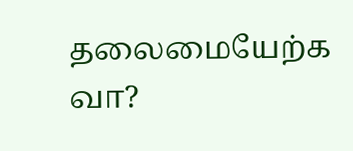தலைமையேற்க வா?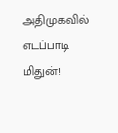அதிமுகவில் எடப்பாடி மிதுன்!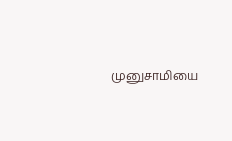முனுசாமியை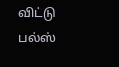விட்டு பல்ஸ்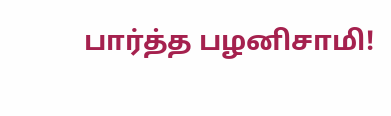பார்த்த பழனிசாமி!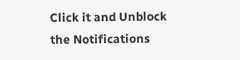Click it and Unblock the Notifications